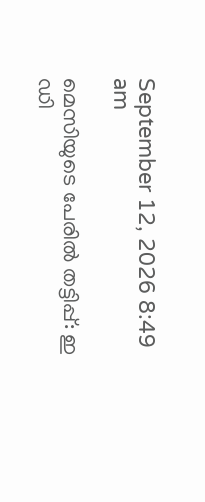September 12, 2026 8:49 am

മെസിയുടെ പേരിൽ തട്ടിപ്പ്: ഇ ഡി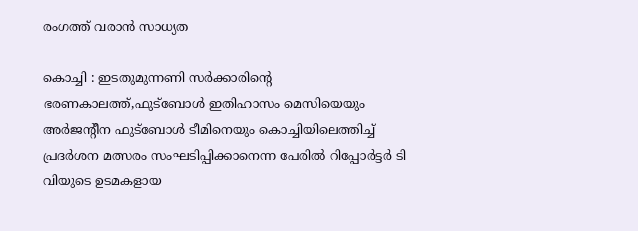രംഗത്ത് വരാൻ സാധ്യത

കൊച്ചി : ഇടതുമുന്നണി സർക്കാരിൻ്റെ ഭരണകാലത്ത്,ഫുട്ബോൾ ഇതിഹാസം മെസിയെയും അർജൻ്റീന ഫുട്‌ബോൾ ടീമിനെയും കൊച്ചിയിലെത്തിച്ച് പ്രദർശന മത്സരം സംഘടിപ്പിക്കാനെന്ന പേരിൽ റിപ്പോർട്ടർ ടി വിയുടെ ഉടമകളായ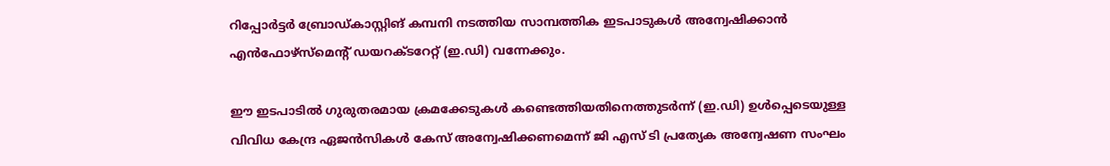റിപ്പോർട്ടർ ബ്രോഡ്കാസ്റ്റിങ് കമ്പനി നടത്തിയ സാമ്പത്തിക ഇടപാടുകൾ അന്വേഷിക്കാൻ എൻഫോഴ്‌സ്‌മെൻ്റ് ഡയറക്ടറേറ്റ് (ഇ.ഡി) വന്നേക്കും.

ഈ ഇടപാടിൽ ഗുരുതരമായ ക്രമക്കേടുകൾ കണ്ടെത്തിയതിനെത്തുടർന്ന് (ഇ.ഡി) ഉൾപ്പെടെയുള്ള വിവിധ കേന്ദ്ര ഏജൻസികൾ കേസ് അന്വേഷിക്കണമെന്ന് ജി എസ് ടി പ്രത്യേക അന്വേഷണ സംഘം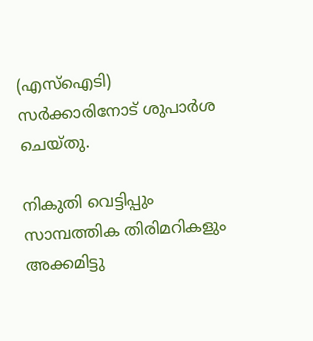(എസ്‌ഐടി) സർക്കാരിനോട് ശുപാർശ ചെയ്തു.

നികുതി വെട്ടിപ്പും സാമ്പത്തിക തിരിമറികളും അക്കമിട്ടു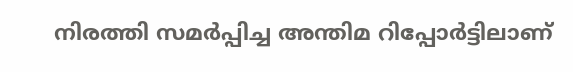നിരത്തി സമർപ്പിച്ച അന്തിമ റിപ്പോർട്ടിലാണ്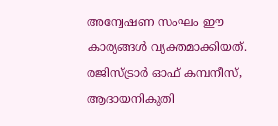അന്വേഷണ സംഘം ഈ കാര്യങ്ങൾ വ്യക്തമാക്കിയത്. രജിസ്ട്രാർ ഓഫ് കമ്പനീസ്, ആദായനികുതി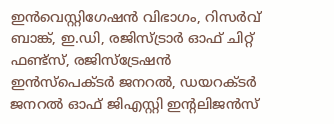ഇൻവെസ്റ്റിഗേഷൻ വിഭാഗം, റിസർവ് ബാങ്ക്, ഇ.ഡി, രജിസ്ട്രാർ ഓഫ് ചിറ്റ് ഫണ്ട്‌സ്, രജിസ്‌ട്രേഷൻ ഇൻസ്‌പെക്ടർ ജനറൽ, ഡയറക്ടർ ജനറൽ ഓഫ് ജിഎസ്റ്റി ഇന്റലിജൻസ്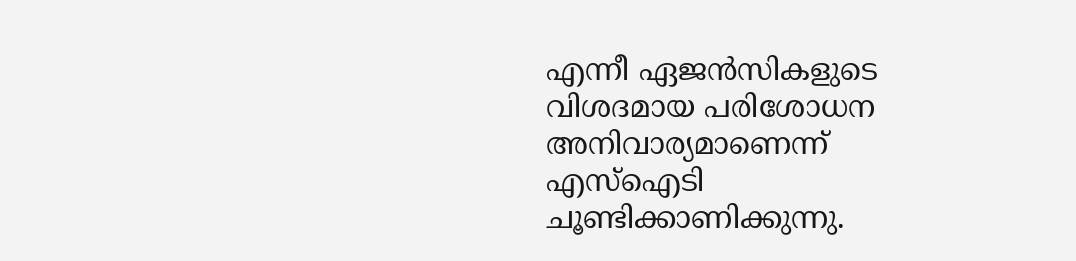എന്നീ ഏജൻസികളുടെ വിശദമായ പരിശോധന അനിവാര്യമാണെന്ന് എസ്‌ഐടി ചൂണ്ടിക്കാണിക്കുന്നു.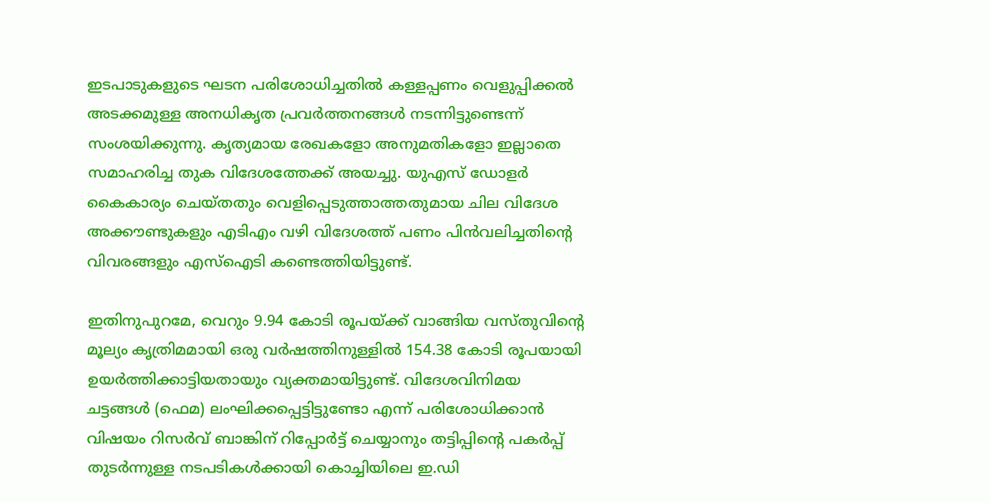ഇടപാടുകളുടെ ഘടന പരിശോധിച്ചതിൽ കള്ളപ്പണം വെളുപ്പിക്കൽ അടക്കമുള്ള അനധികൃത പ്രവർത്തനങ്ങൾ നടന്നിട്ടുണ്ടെന്ന് സംശയിക്കുന്നു. കൃത്യമായ രേഖകളോ അനുമതികളോ ഇല്ലാതെ സമാഹരിച്ച തുക വിദേശത്തേക്ക് അയച്ചു. യുഎസ് ഡോളർ കൈകാര്യം ചെയ്തതും വെളിപ്പെടുത്താത്തതുമായ ചില വിദേശ അക്കൗണ്ടുകളും എടിഎം വഴി വിദേശത്ത് പണം പിൻവലിച്ചതിന്റെ വിവരങ്ങളും എസ്‌ഐടി കണ്ടെത്തിയിട്ടുണ്ട്.

ഇതിനുപുറമേ, വെറും 9.94 കോടി രൂപയ്ക്ക് വാങ്ങിയ വസ്തുവിന്‍റെ മൂല്യം കൃത്രിമമായി ഒരു വർഷത്തിനുള്ളിൽ 154.38 കോടി രൂപയായി ഉയർത്തിക്കാട്ടിയതായും വ്യക്തമായിട്ടുണ്ട്. വിദേശവിനിമയ ചട്ടങ്ങൾ (ഫെമ) ലംഘിക്കപ്പെട്ടിട്ടുണ്ടോ എന്ന് പരിശോധിക്കാൻ വിഷയം റിസർവ് ബാങ്കിന് റിപ്പോർട്ട് ചെയ്യാനും തട്ടിപ്പിന്‍റെ പകർപ്പ് തുടർന്നുള്ള നടപടികൾക്കായി കൊച്ചിയിലെ ഇ.ഡി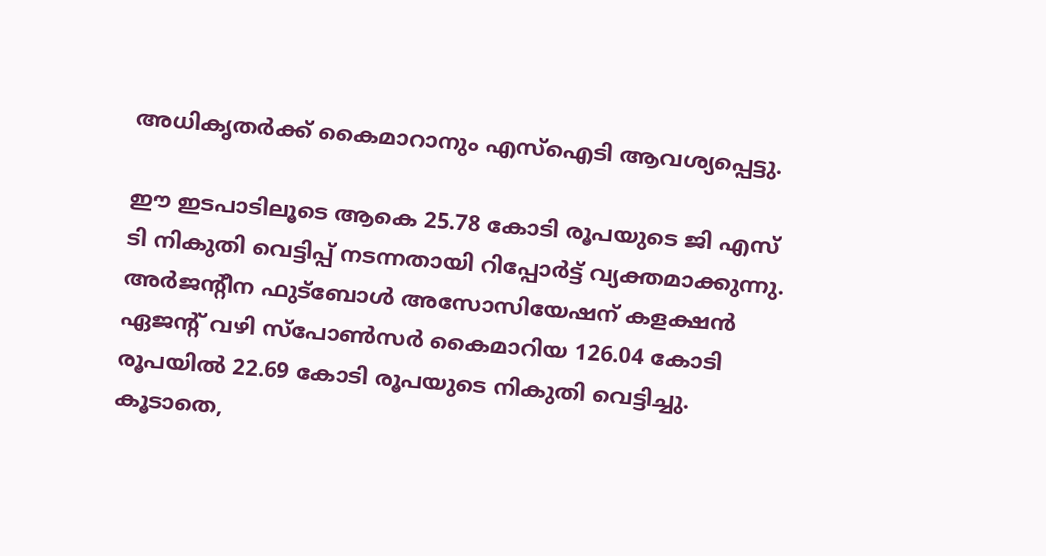അധികൃതർക്ക് കൈമാറാനും എസ്‌ഐടി ആവശ്യപ്പെട്ടു.

ഈ ഇടപാടിലൂടെ ആകെ 25.78 കോടി രൂപയുടെ ജി എസ് ടി നികുതി വെട്ടിപ്പ് നടന്നതായി റിപ്പോർട്ട് വ്യക്തമാക്കുന്നു. അർജൻ്റീന ഫുട്‌ബോൾ അസോസിയേഷന് കളക്ഷൻ ഏജന്‍റ് വഴി സ്‌പോൺസർ കൈമാറിയ 126.04 കോടി രൂപയിൽ 22.69 കോടി രൂപയുടെ നികുതി വെട്ടിച്ചു. കൂടാതെ,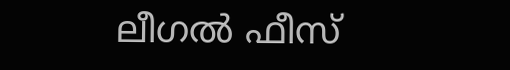ലീഗൽ ഫീസ്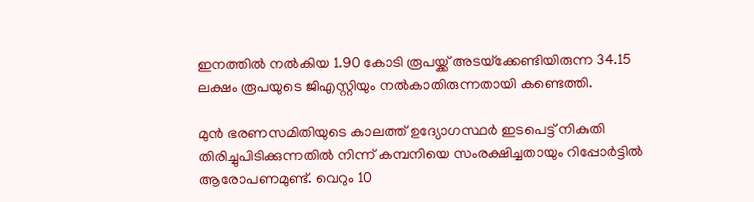ഇനത്തിൽ നൽകിയ 1.90 കോടി രൂപയ്ക്ക് അടയ്‌ക്കേണ്ടിയിരുന്ന 34.15 ലക്ഷം രൂപയുടെ ജിഎസ്റ്റിയും നൽകാതിരുന്നതായി കണ്ടെത്തി.

മുൻ ഭരണസമിതിയുടെ കാലത്ത് ഉദ്യോഗസ്ഥർ ഇടപെട്ട് നികുതി തിരിച്ചുപിടിക്കുന്നതിൽ നിന്ന് കമ്പനിയെ സംരക്ഷിച്ചതായും റിപ്പോർട്ടിൽ ആരോപണമുണ്ട്. വെറും 10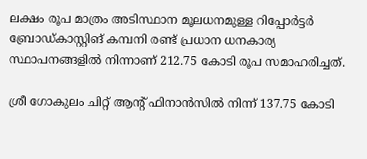ലക്ഷം രൂപ മാത്രം അടിസ്ഥാന മൂലധനമുള്ള റിപ്പോർട്ടർ ബ്രോഡ്കാസ്റ്റിങ് കമ്പനി രണ്ട് പ്രധാന ധനകാര്യ സ്ഥാപനങ്ങളിൽ നിന്നാണ് 212.75 കോടി രൂപ സമാഹരിച്ചത്.

ശ്രീ ഗോകുലം ചിറ്റ് ആന്‍റ് ഫിനാൻസിൽ നിന്ന് 137.75 കോടി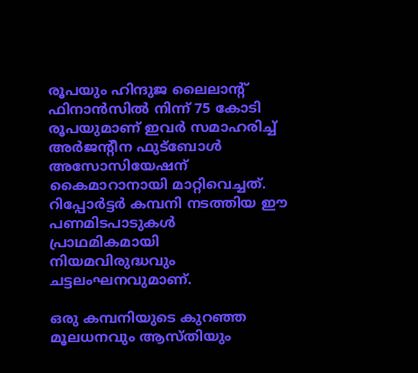രൂപയും ഹിന്ദുജ ലൈലാൻ്റ് ഫിനാൻസിൽ നിന്ന് 75 കോടി രൂപയുമാണ് ഇവർ സമാഹരിച്ച് അർജൻ്റീന ഫുട്ബോൾ അസോസിയേഷന് കൈമാറാനായി മാറ്റിവെച്ചത്. റിപ്പോർട്ടർ കമ്പനി നടത്തിയ ഈ പണമിടപാടുകൾ പ്രാഥമികമായി നിയമവിരുദ്ധവും ചട്ടലംഘനവുമാണ്.

ഒരു കമ്പനിയുടെ കുറഞ്ഞ മൂലധനവും ആസ്തിയും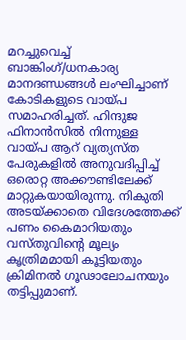മറച്ചുവെച്ച് ബാങ്കിംഗ്/ധനകാര്യ മാനദണ്ഡങ്ങൾ ലംഘിച്ചാണ് കോടികളുടെ വായ്പ സമാഹരിച്ചത്. ഹിന്ദുജ ഫിനാൻസിൽ നിന്നുള്ള വായ്പ ആറ് വ്യത്യസ്ത പേരുകളിൽ അനുവദിപ്പിച്ച് ഒരൊറ്റ അക്കൗണ്ടിലേക്ക് മാറ്റുകയായിരുന്നു. നികുതി അടയ്ക്കാതെ വിദേശത്തേക്ക് പണം കൈമാറിയതും വസ്തുവിന്‍റെ മൂല്യം കൃത്രിമമായി കൂട്ടിയതും ക്രിമിനൽ ഗൂഢാലോചനയും തട്ടിപ്പുമാണ്.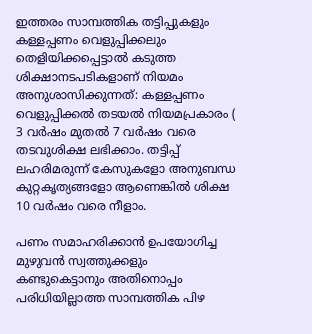ഇത്തരം സാമ്പത്തിക തട്ടിപ്പുകളും കള്ളപ്പണം വെളുപ്പിക്കലും തെളിയിക്കപ്പെട്ടാൽ കടുത്ത ശിക്ഷാനടപടികളാണ് നിയമം അനുശാസിക്കുന്നത്: കള്ളപ്പണം വെളുപ്പിക്കൽ തടയൽ നിയമപ്രകാരം ( 3 വർഷം മുതൽ 7 വർഷം വരെ തടവുശിക്ഷ ലഭിക്കാം. തട്ടിപ്പ് ലഹരിമരുന്ന് കേസുകളോ അനുബന്ധ കുറ്റകൃത്യങ്ങളോ ആണെങ്കിൽ ശിക്ഷ 10 വർഷം വരെ നീളാം.

പണം സമാഹരിക്കാൻ ഉപയോഗിച്ച മുഴുവൻ സ്വത്തുക്കളും കണ്ടുകെട്ടാനും അതിനൊപ്പം പരിധിയില്ലാത്ത സാമ്പത്തിക പിഴ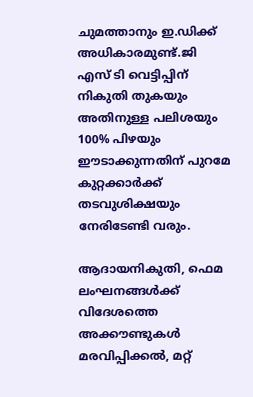ചുമത്താനും ഇ.ഡിക്ക് അധികാരമുണ്ട്.ജി എസ് ടി വെട്ടിപ്പിന് നികുതി തുകയും അതിനുള്ള പലിശയും 100% പിഴയും ഈടാക്കുന്നതിന് പുറമേ കുറ്റക്കാർക്ക് തടവുശിക്ഷയും നേരിടേണ്ടി വരും.

ആദായനികുതി, ഫെമ ലംഘനങ്ങൾക്ക് വിദേശത്തെ അക്കൗണ്ടുകൾ മരവിപ്പിക്കൽ, മറ്റ്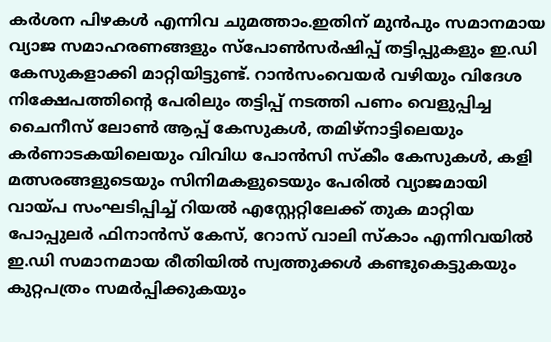കർശന പിഴകൾ എന്നിവ ചുമത്താം.ഇതിന് മുൻപും സമാനമായ വ്യാജ സമാഹരണങ്ങളും സ്പോൺസർഷിപ്പ് തട്ടിപ്പുകളും ഇ.ഡി കേസുകളാക്കി മാറ്റിയിട്ടുണ്ട്. റാൻസംവെയർ വഴിയും വിദേശ നിക്ഷേപത്തിന്റെ പേരിലും തട്ടിപ്പ് നടത്തി പണം വെളുപ്പിച്ച ചൈനീസ് ലോൺ ആപ്പ് കേസുകൾ, തമിഴ്‌നാട്ടിലെയും കർണാടകയിലെയും വിവിധ പോൻസി സ്കീം കേസുകൾ, കളി മത്സരങ്ങളുടെയും സിനിമകളുടെയും പേരിൽ വ്യാജമായി വായ്പ സംഘടിപ്പിച്ച് റിയൽ എസ്റ്റേറ്റിലേക്ക് തുക മാറ്റിയ പോപ്പുലർ ഫിനാൻസ് കേസ്, റോസ് വാലി സ്കാം എന്നിവയിൽ ഇ.ഡി സമാനമായ രീതിയിൽ സ്വത്തുക്കൾ കണ്ടുകെട്ടുകയും കുറ്റപത്രം സമർപ്പിക്കുകയും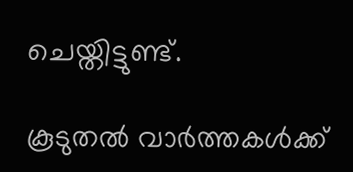ചെയ്തിട്ടുണ്ട്.

കൂടുതൽ വാർത്തകൾക്ക്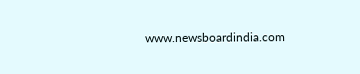www.newsboardindia.com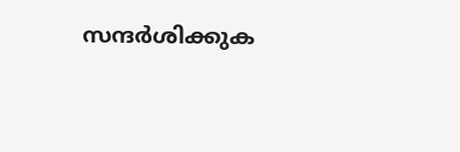സന്ദർശിക്കുക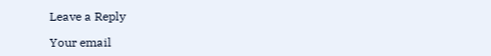Leave a Reply

Your email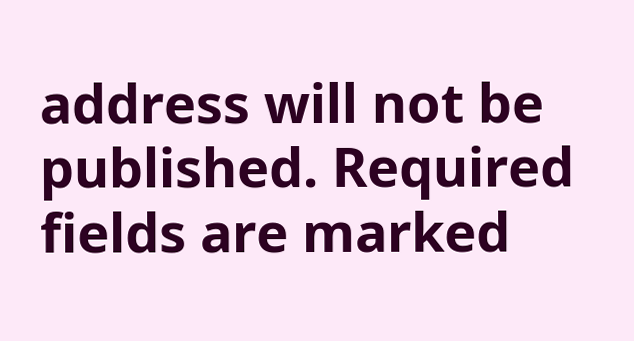address will not be published. Required fields are marked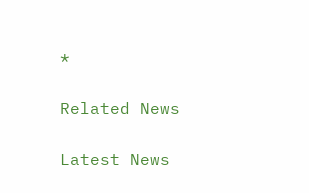*

Related News

Latest News